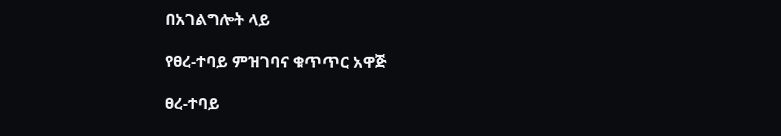በአገልግሎት ላይ

የፀረ-ተባይ ምዝገባና ቁጥጥር አዋጅ

ፀረ-ተባይ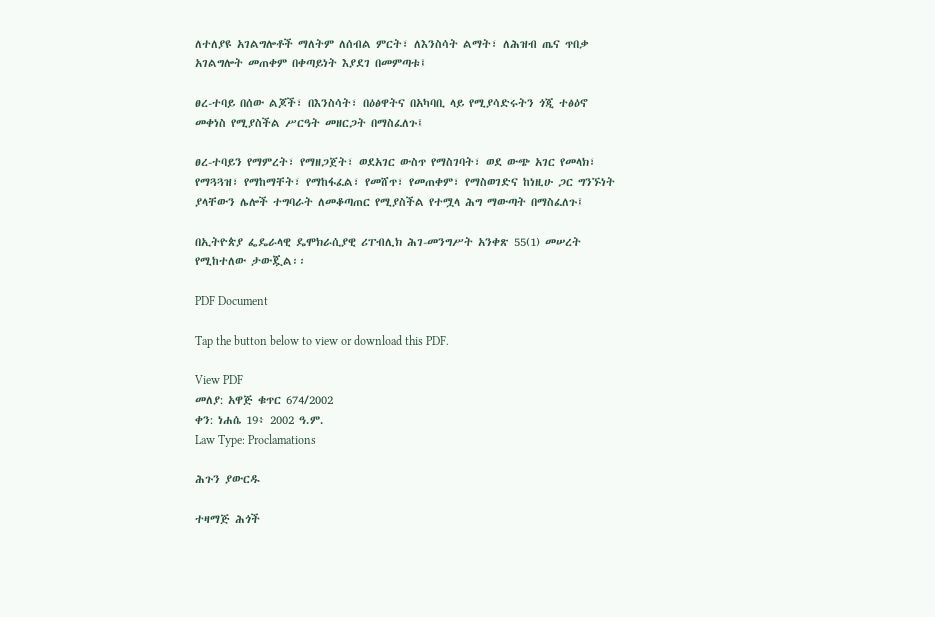ለተለያዩ አገልግሎቶች ማለትም ለሰብል ምርት፣ ለእንስሳት ልማት፣ ለሕዝብ ጤና ጥበቃ አገልግሎት መጠቀም በቀጣይነት እያደገ በመምጣቱ፤

ፀረ-ተባይ በሰው ልጆች፣ በእንስሳት፣ በዕፅዋትና በአካባቢ ላይ የሚያሳድሩትን ጎጂ ተፅዕኖ መቀነስ የሚያስችል ሥርዓት መዘርጋት በማስፈለጉ፤

ፀረ-ተባይን የማምረት፣ የማዘጋጀት፣ ወደአገር ውስጥ የማስገባት፣ ወደ ውጭ አገር የመላክ፣ የማጓጓዝ፣ የማከማቸት፣ የማከፋፈል፣ የመሸጥ፣ የመጠቀም፣ የማስወገድና ከነዚሁ ጋር ግንኙነት ያላቸውን ሌሎች ተግባራት ለመቆጣጠር የሚያስችል የተሟላ ሕግ ማውጣት በማስፈለጉ፤

በኢትዮጵያ ፌዴራላዊ ዴሞክራሲያዊ ሪፐብሊክ ሕገ-መንግሥት አንቀጽ 55(1) መሠረት የሚከተለው ታውጇል፡፡

PDF Document

Tap the button below to view or download this PDF.

View PDF
መለያ: አዋጅ ቁጥር 674/2002
ቀን: ነሐሴ 19፥ 2002 ዓ.ም.
Law Type: Proclamations

ሕጉን ያውርዱ

ተዛማጅ ሕጎች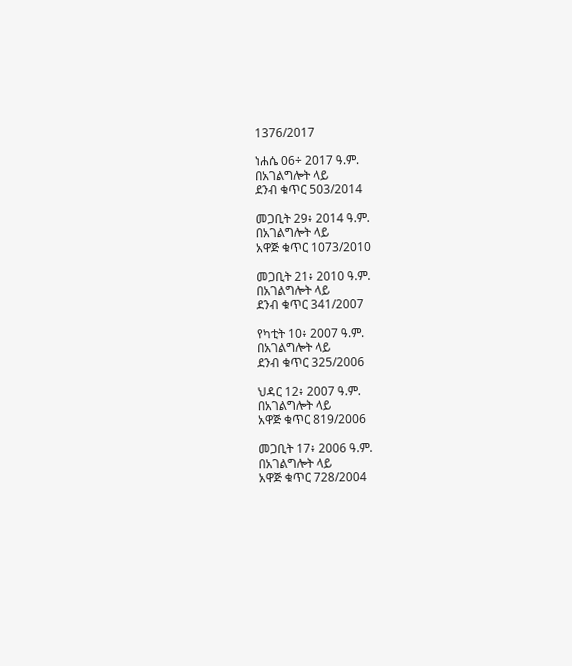1376/2017

ነሐሴ 06÷ 2017 ዓ.ም.
በአገልግሎት ላይ
ደንብ ቁጥር 503/2014

መጋቢት 29፥ 2014 ዓ.ም.
በአገልግሎት ላይ
አዋጅ ቁጥር 1073/2010

መጋቢት 21፥ 2010 ዓ.ም.
በአገልግሎት ላይ
ደንብ ቁጥር 341/2007

የካቲት 10፥ 2007 ዓ.ም.
በአገልግሎት ላይ
ደንብ ቁጥር 325/2006

ህዳር 12፥ 2007 ዓ.ም.
በአገልግሎት ላይ
አዋጅ ቁጥር 819/2006

መጋቢት 17፥ 2006 ዓ.ም.
በአገልግሎት ላይ
አዋጅ ቁጥር 728/2004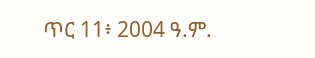ጥር 11፥ 2004 ዓ.ም.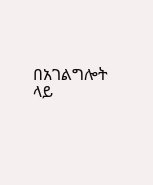በአገልግሎት ላይ